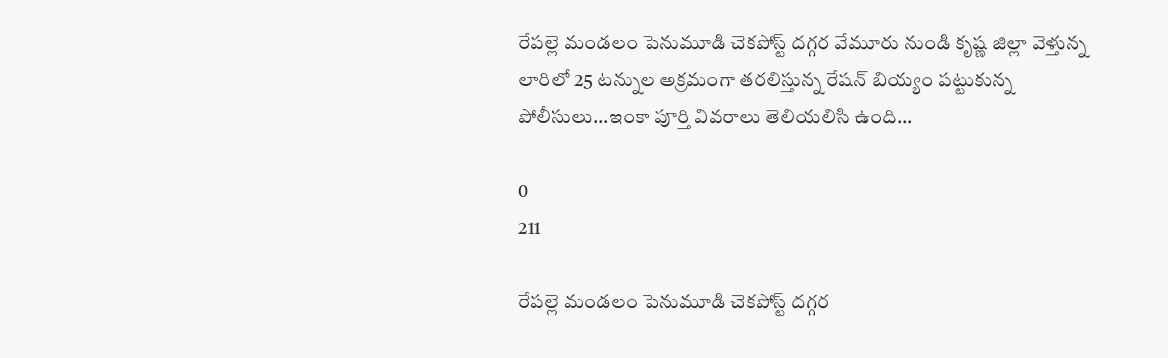రేపల్లె మండలం పెనుమూడి చెకపోస్ట్ దగ్గర వేమూరు నుండి కృష్ణ జిల్లా వెళ్తున్న లారిలో 25 టన్నుల అక్రమంగా తరలిస్తున్న రేషన్ బియ్యం పట్టుకున్న పోలీసులు...ఇంకా పూర్తి వివరాలు తెలియలిసి ఉంది...

0
211

రేపల్లె మండలం పెనుమూడి చెకపోస్ట్ దగ్గర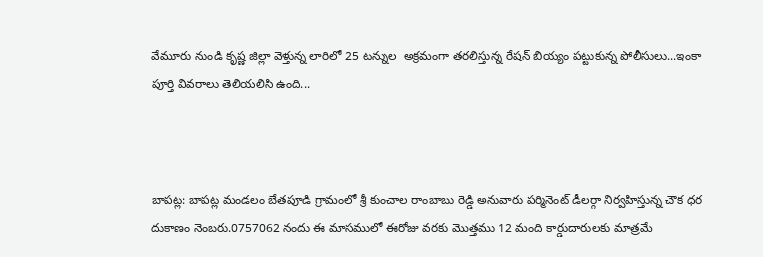వేమూరు నుండి కృష్ణ జిల్లా వెళ్తున్న లారిలో 25 టన్నుల  అక్రమంగా తరలిస్తున్న రేషన్ బియ్యం పట్టుకున్న పోలీసులు...ఇంకా పూర్తి వివరాలు తెలియలిసి ఉంది...



బాపట్ల: బాపట్ల మండలం బేతపూడి గ్రామంలో శ్రీ కుంచాల రాంబాబు రెడ్డి అనువారు పర్మినెంట్ డీలర్గా నిర్వహిస్తున్న చౌక ధర దుకాణం నెంబరు.0757062 నందు ఈ మాసములో ఈరోజు వరకు మొత్తము 12 మంది కార్డుదారులకు మాత్రమే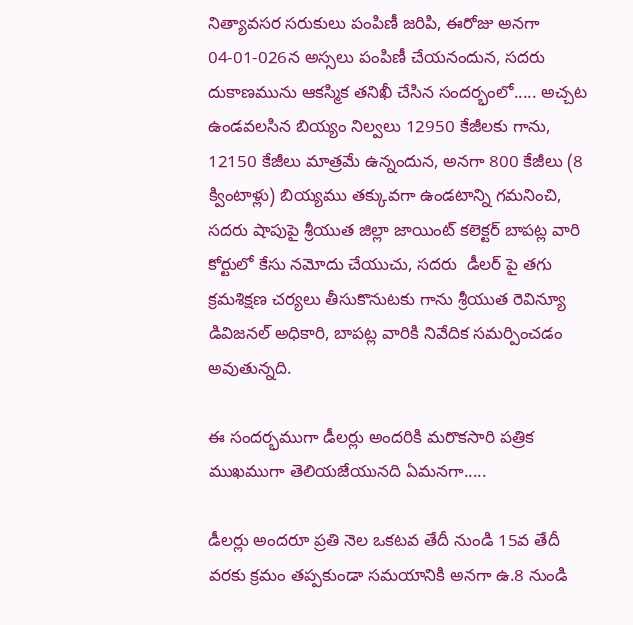నిత్యావసర సరుకులు పంపిణీ జరిపి, ఈరోజు అనగా 04-01-026న అస్సలు పంపిణీ చేయనందున, సదరు దుకాణమును ఆకస్మిక తనిఖీ చేసిన సందర్భంలో..... అచ్చట ఉండవలసిన బియ్యం నిల్వలు 12950 కేజీలకు గాను, 12150 కేజీలు మాత్రమే ఉన్నందున, అనగా 800 కేజీలు (8 క్వింటాళ్లు) బియ్యము తక్కువగా ఉండటాన్ని గమనించి, సదరు షాపుపై శ్రీయుత జిల్లా జాయింట్ కలెక్టర్ బాపట్ల వారి కోర్టులో కేసు నమోదు చేయుచు, సదరు  డీలర్ పై తగు క్రమశిక్షణ చర్యలు తీసుకొనుటకు గాను శ్రీయుత రెవిన్యూ డివిజనల్ అధికారి, బాపట్ల వారికి నివేదిక సమర్పించడం అవుతున్నది.

ఈ సందర్భముగా డీలర్లు అందరికి మరొకసారి పత్రిక ముఖముగా తెలియజేయునది ఏమనగా.....

డీలర్లు అందరూ ప్రతి నెల ఒకటవ తేదీ నుండి 15వ తేదీ వరకు క్రమం తప్పకుండా సమయానికి అనగా ఉ.8 నుండి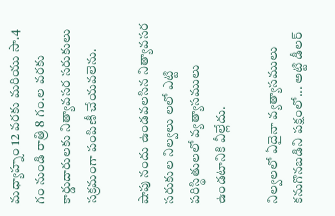మధ్యాహ్నం 12 వరకు మరియు సా.4 గం నుండి రాత్రి 8 గం.ల వరకు కార్డుదారులకు నిత్యావసర సరుకులు సక్రమంగా పంపిణీ చేయవలెను.

షాపు నందు ఉండవలసిన నిత్యావసర సరుకుల నిల్వలు లలో ఎట్టి పరిస్థితులలో వ్యత్యాసములు ఉండటానికి వీల్లేదు.

నిల్వలలో ఏదైనా వ్యత్యాసములు కనుగొనబడిని పక్షంలో... అట్టి డీలర్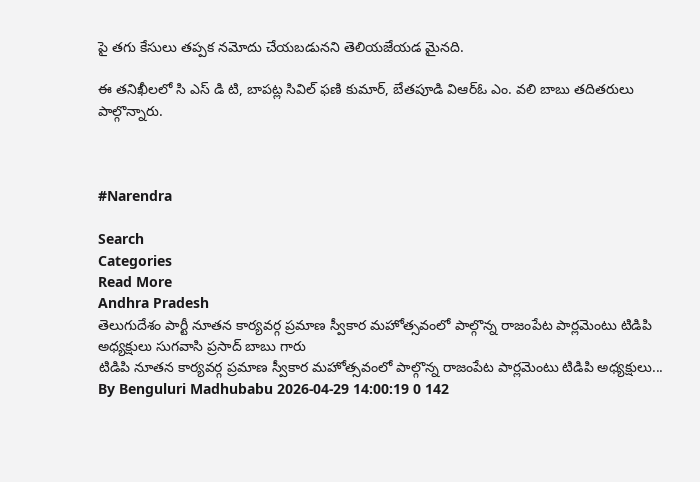పై తగు కేసులు తప్పక నమోదు చేయబడునని తెలియజేయడ మైనది.

ఈ తనిఖీలలో సి ఎస్ డి టి, బాపట్ల సివిల్ ఫణి కుమార్, బేతపూడి విఆర్ఓ ఎం. వలి బాబు తదితరులు పాల్గొన్నారు.



#Narendra

Search
Categories
Read More
Andhra Pradesh
తెలుగుదేశం పార్టీ నూతన కార్యవర్గ ప్రమాణ స్వీకార మహోత్సవంలో పాల్గొన్న రాజంపేట పార్లమెంటు టిడిపి అధ్యక్షులు సుగవాసి ప్రసాద్ బాబు గారు
టిడిపి నూతన కార్యవర్గ ప్రమాణ స్వీకార మహోత్సవంలో పాల్గొన్న రాజంపేట పార్లమెంటు టిడిపి అధ్యక్షులు...
By Benguluri Madhubabu 2026-04-29 14:00:19 0 142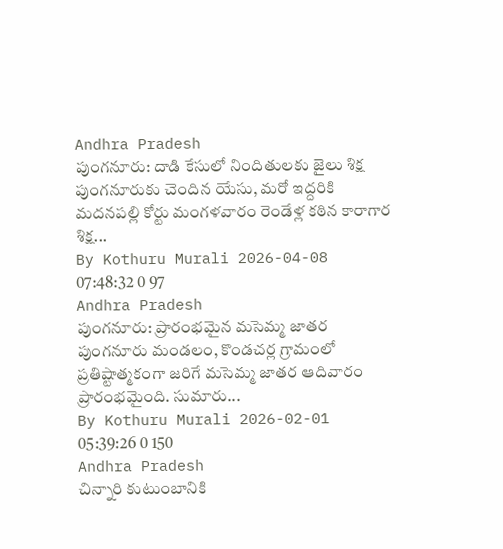Andhra Pradesh
పుంగనూరు: దాడి కేసులో నిందితులకు జైలు శిక్ష
పుంగనూరుకు చెందిన యేసు, మరో ఇద్దరికి మదనపల్లి కోర్టు మంగళవారం రెండేళ్ల కఠిన కారాగార శిక్ష...
By Kothuru Murali 2026-04-08 07:48:32 0 97
Andhra Pradesh
పుంగనూరు: ప్రారంభమైన మసెమ్మ జాతర
పుంగనూరు మండలం, కొండచర్ల గ్రామంలో ప్రతిష్టాత్మకంగా జరిగే మసెమ్మ జాతర ఆదివారం ప్రారంభమైంది. సుమారు...
By Kothuru Murali 2026-02-01 05:39:26 0 150
Andhra Pradesh
చిన్నారి కుటుంబానికి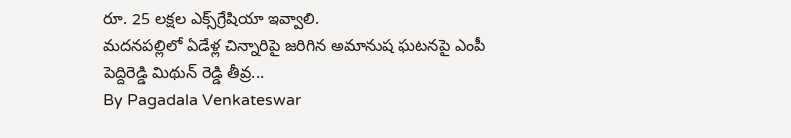రూ. 25 లక్షల ఎక్స్‌గ్రేషియా ఇవ్వాలి.
మదనపల్లిలో ఏడేళ్ల చిన్నారిపై జరిగిన అమానుష ఘటనపై ఎంపీ పెద్దిరెడ్డి మిథున్ రెడ్డి తీవ్ర...
By Pagadala Venkateswar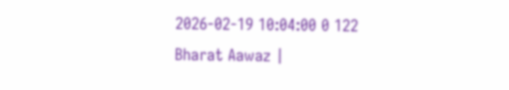2026-02-19 10:04:00 0 122
Bharat Aawaz |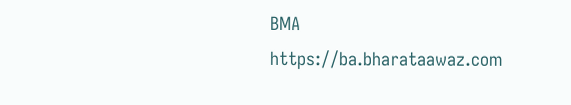BMA https://ba.bharataawaz.com